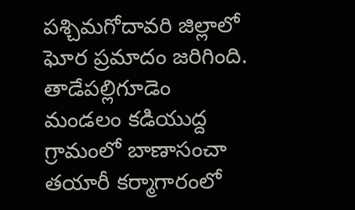పశ్చిమగోదావరి జిల్లాలో ఘోర ప్రమాదం జరిగింది. తాడేపల్లిగూడెం మండలం కడియుద్ద గ్రామంలో బాణాసంచా తయారీ కర్మాగారంలో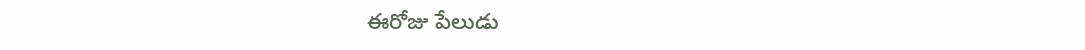ఈరోజు పేలుడు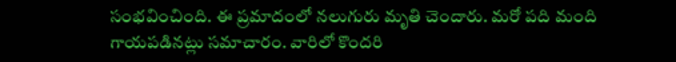సంభవించింది. ఈ ప్రమాదంలో నలుగురు మృతి చెందారు. మరో పది మంది గాయపడినట్లు సమాచారం. వారిలో కొందరి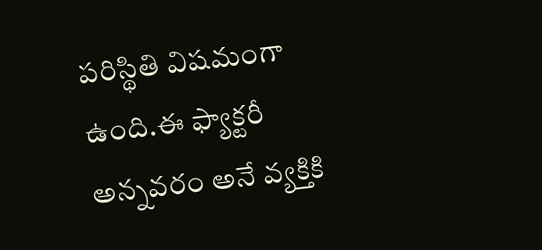పరిస్థితి విషమంగా ఉంది.ఈ ఫ్యాక్టరీ అన్నవరం అనే వ్యక్తికి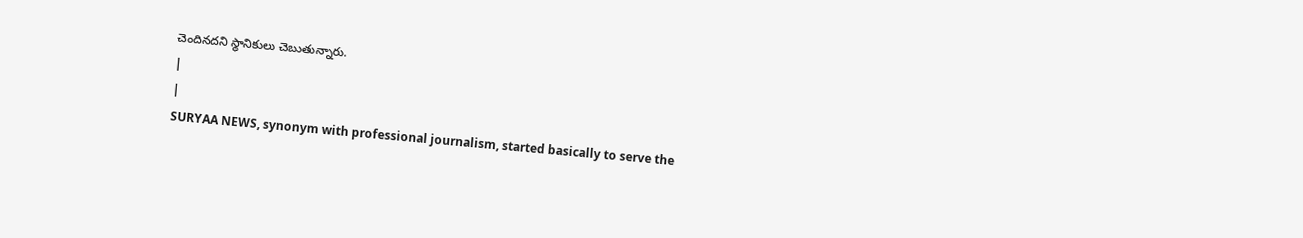చెందినదని స్థానికులు చెబుతున్నారు.
|
|
SURYAA NEWS, synonym with professional journalism, started basically to serve the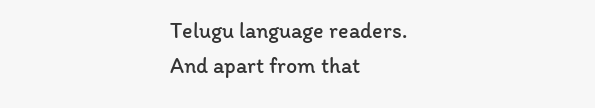Telugu language readers. And apart from that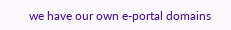we have our own e-portal domains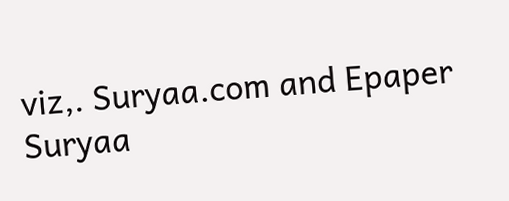viz,. Suryaa.com and Epaper Suryaa